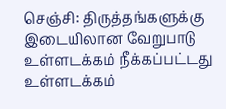செஞ்சி: திருத்தங்களுக்கு இடையிலான வேறுபாடு
உள்ளடக்கம் நீக்கப்பட்டது உள்ளடக்கம்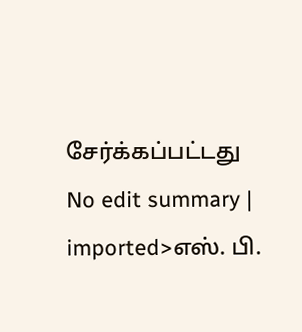சேர்க்கப்பட்டது
No edit summary |
imported>எஸ். பி.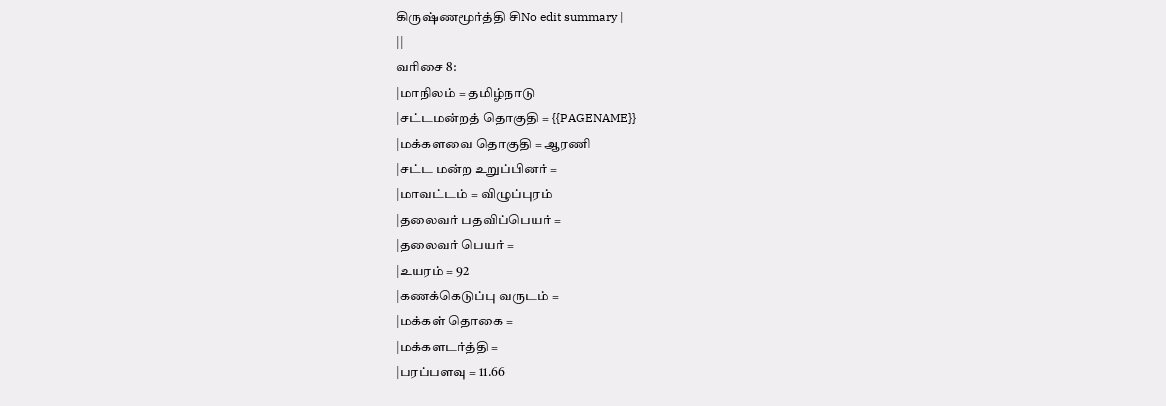கிருஷ்ணமூர்த்தி சிNo edit summary |
||
வரிசை 8:
|மாநிலம் = தமிழ்நாடு
|சட்டமன்றத் தொகுதி = {{PAGENAME}}
|மக்களவை தொகுதி = ஆரணி
|சட்ட மன்ற உறுப்பினர் =
|மாவட்டம் = விழுப்புரம்
|தலைவர் பதவிப்பெயர் =
|தலைவர் பெயர் =
|உயரம் = 92
|கணக்கெடுப்பு வருடம் =
|மக்கள் தொகை =
|மக்களடர்த்தி =
|பரப்பளவு = 11.66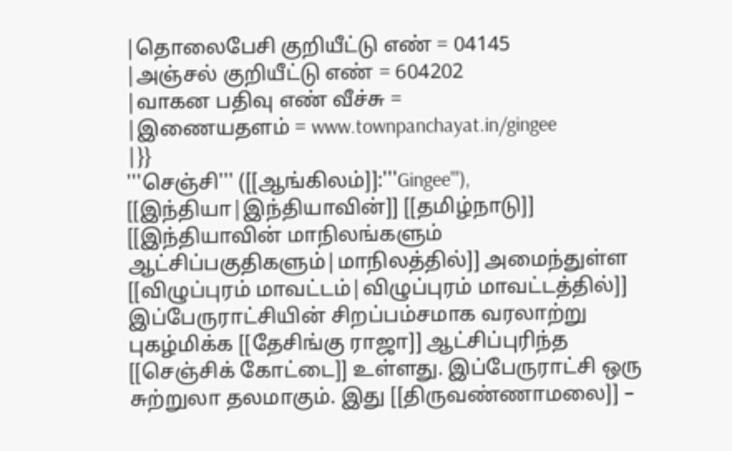|தொலைபேசி குறியீட்டு எண் = 04145
|அஞ்சல் குறியீட்டு எண் = 604202
|வாகன பதிவு எண் வீச்சு =
|இணையதளம் = www.townpanchayat.in/gingee
|}}
'''செஞ்சி''' ([[ஆங்கிலம்]]:'''Gingee'''), [[இந்தியா|இந்தியாவின்]] [[தமிழ்நாடு]] [[இந்தியாவின் மாநிலங்களும் ஆட்சிப்பகுதிகளும்|மாநிலத்தில்]] அமைந்துள்ள [[விழுப்புரம் மாவட்டம்|விழுப்புரம் மாவட்டத்தில்]]
இப்பேருராட்சியின் சிறப்பம்சமாக வரலாற்று புகழ்மிக்க [[தேசிங்கு ராஜா]] ஆட்சிப்புரிந்த [[செஞ்சிக் கோட்டை]] உள்ளது. இப்பேருராட்சி ஒரு சுற்றுலா தலமாகும். இது [[திருவண்ணாமலை]] –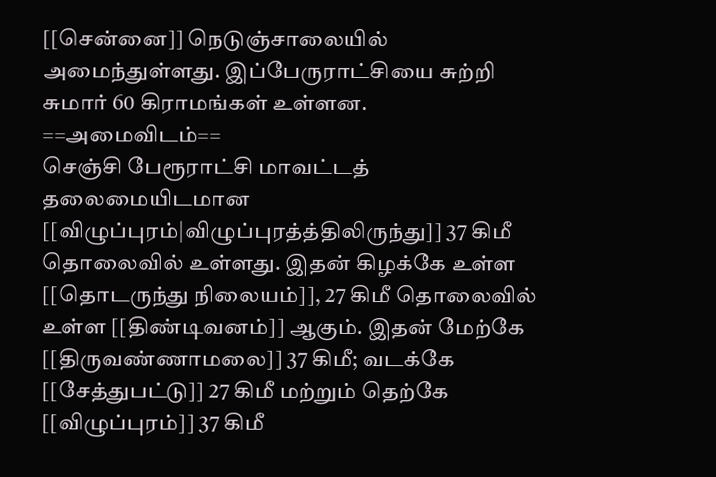[[சென்னை]] நெடுஞ்சாலையில் அமைந்துள்ளது. இப்பேருராட்சியை சுற்றி சுமார் 60 கிராமங்கள் உள்ளன.
==அமைவிடம்==
செஞ்சி பேரூராட்சி மாவட்டத் தலைமையிடமான [[விழுப்புரம்|விழுப்புரத்த்திலிருந்து]] 37 கிமீ தொலைவில் உள்ளது. இதன் கிழக்கே உள்ள [[தொடருந்து நிலையம்]], 27 கிமீ தொலைவில் உள்ள [[திண்டிவனம்]] ஆகும். இதன் மேற்கே [[திருவண்ணாமலை]] 37 கிமீ; வடக்கே [[சேத்துபட்டு]] 27 கிமீ மற்றும் தெற்கே [[விழுப்புரம்]] 37 கிமீ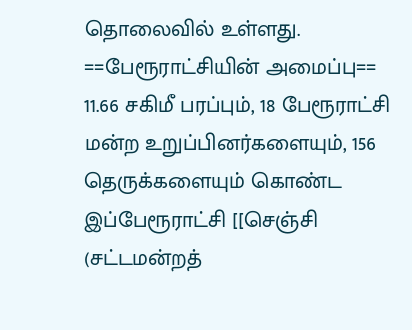தொலைவில் உள்ளது.
==பேரூராட்சியின் அமைப்பு==
11.66 சகிமீ பரப்பும், 18 பேரூராட்சி மன்ற உறுப்பினர்களையும், 156 தெருக்களையும் கொண்ட இப்பேரூராட்சி [[செஞ்சி (சட்டமன்றத்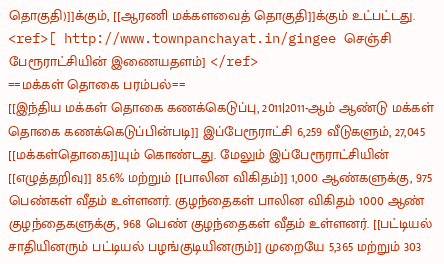தொகுதி)]]க்கும், [[ஆரணி மக்களவைத் தொகுதி]]க்கும் உட்பட்டது. <ref>[ http://www.townpanchayat.in/gingee செஞ்சி பேரூராட்சியின் இணையதளம்] </ref>
==மக்கள் தொகை பரம்பல்==
[[இந்திய மக்கள் தொகை கணக்கெடுப்பு, 2011|2011-ஆம் ஆண்டு மக்கள் தொகை கணக்கெடுப்பின்படி]] இப்பேரூராட்சி 6,259 வீடுகளும், 27,045 [[மக்கள்தொகை]]யும் கொண்டது. மேலும் இப்பேரூராட்சியின் [[எழுத்தறிவு]] 85.6% மற்றும் [[பாலின விகிதம்]] 1,000 ஆண்களுக்கு, 975 பெண்கள் வீதம் உள்ளனர். குழந்தைகள் பாலின விகிதம் 1000 ஆண் குழந்தைகளுக்கு, 968 பெண் குழந்தைகள் வீதம் உள்ளனர். [[பட்டியல் சாதியினரும் பட்டியல் பழங்குடியினரும்]] முறையே 5,365 மற்றும் 303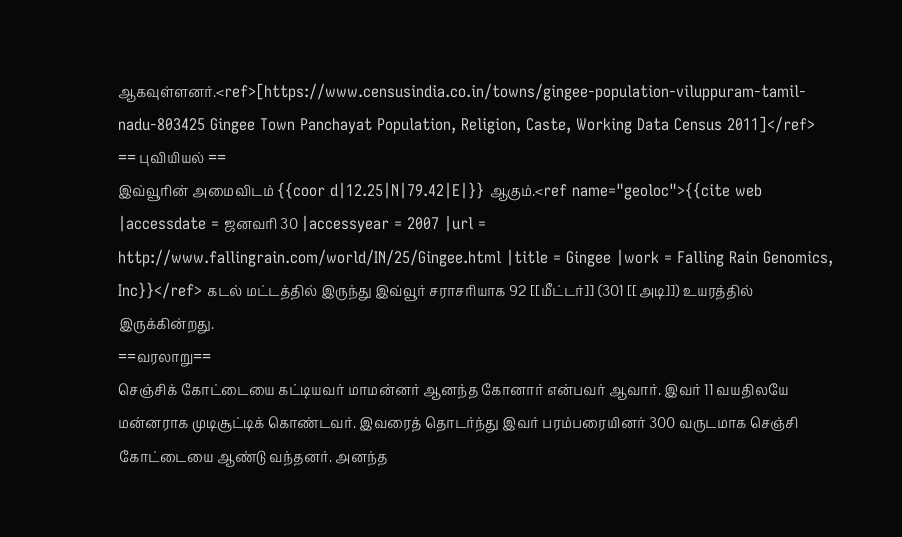ஆகவுள்ளனர்.<ref>[https://www.censusindia.co.in/towns/gingee-population-viluppuram-tamil-nadu-803425 Gingee Town Panchayat Population, Religion, Caste, Working Data Census 2011]</ref>
== புவியியல் ==
இவ்வூரின் அமைவிடம் {{coor d|12.25|N|79.42|E|}} ஆகும்.<ref name="geoloc">{{cite web |accessdate = ஜனவரி 30 |accessyear = 2007 |url = http://www.fallingrain.com/world/IN/25/Gingee.html |title = Gingee |work = Falling Rain Genomics, Inc}}</ref> கடல் மட்டத்தில் இருந்து இவ்வூர் சராசரியாக 92 [[மீட்டர்]] (301 [[அடி]]) உயரத்தில் இருக்கின்றது.
==வரலாறு==
செஞ்சிக் கோட்டையை கட்டியவர் மாமன்னர் ஆனந்த கோனார் என்பவர் ஆவார். இவர் 11 வயதிலயே மன்னராக முடிசூட்டிக் கொண்டவர். இவரைத் தொடர்ந்து இவர் பரம்பரையினர் 300 வருடமாக செஞ்சி கோட்டையை ஆண்டு வந்தனர். அனந்த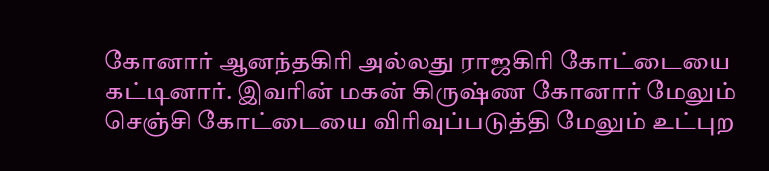கோனார் ஆனந்தகிரி அல்லது ராஜகிரி கோட்டையை கட்டினார். இவரின் மகன் கிருஷ்ண கோனார் மேலும் செஞ்சி கோட்டையை விரிவுப்படுத்தி மேலும் உட்புற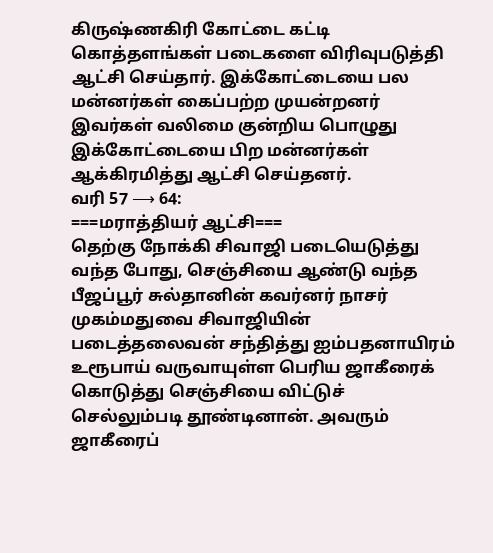கிருஷ்ணகிரி கோட்டை கட்டி கொத்தளங்கள் படைகளை விரிவுபடுத்தி ஆட்சி செய்தார். இக்கோட்டையை பல மன்னர்கள் கைப்பற்ற முயன்றனர் இவர்கள் வலிமை குன்றிய பொழுது இக்கோட்டையை பிற மன்னர்கள் ஆக்கிரமித்து ஆட்சி செய்தனர்.
வரி 57 ⟶ 64:
===மராத்தியர் ஆட்சி===
தெற்கு நோக்கி சிவாஜி படையெடுத்து வந்த போது, செஞ்சியை ஆண்டு வந்த பீஜப்பூர் சுல்தானின் கவர்னர் நாசர் முகம்மதுவை சிவாஜியின் படைத்தலைவன் சந்தித்து ஐம்பதனாயிரம் உரூபாய் வருவாயுள்ள பெரிய ஜாகீரைக் கொடுத்து செஞ்சியை விட்டுச் செல்லும்படி தூண்டினான். அவரும் ஜாகீரைப்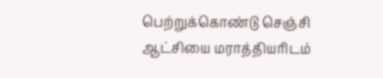பெற்றுக்கொண்டு செஞ்சி ஆட்சியை மராத்தியரிடம்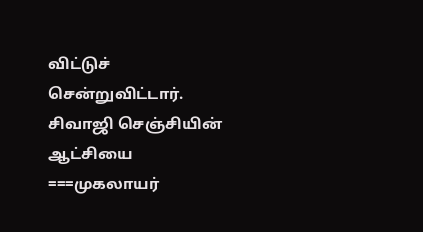விட்டுச் சென்றுவிட்டார். சிவாஜி செஞ்சியின் ஆட்சியை
===முகலாயர்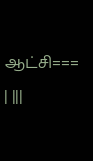ஆட்சி===
| |||